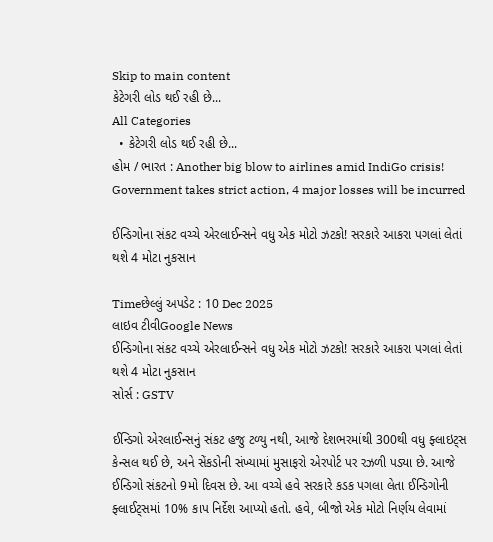Skip to main content
કેટેગરી લોડ થઈ રહી છે...
All Categories
  • કેટેગરી લોડ થઈ રહી છે...
હોમ / ભારત : Another big blow to airlines amid IndiGo crisis! Government takes strict action, 4 major losses will be incurred

ઈન્ડિગોના સંકટ વચ્ચે એરલાઈન્સને વધુ એક મોટો ઝટકો! સરકારે આકરા પગલાં લેતાં થશે 4 મોટા નુકસાન

Timeછેલ્લું અપડેટ : 10 Dec 2025
લાઇવ ટીવીGoogle News
ઈન્ડિગોના સંકટ વચ્ચે એરલાઈન્સને વધુ એક મોટો ઝટકો! સરકારે આકરા પગલાં લેતાં થશે 4 મોટા નુકસાન
સોર્સ : GSTV

ઈન્ડિગો એરલાઈન્સનું સંકટ હજુ ટળ્યુ નથી, આજે દેશભરમાંથી 300થી વધુ ફ્લાઇટ્સ કેન્સલ થઈ છે, અને સેંકડોની સંખ્યામાં મુસાફરો એરપોર્ટ પર રઝળી પડ્યા છે. આજે ઈન્ડિગો સંકટનો 9મો દિવસ છે. આ વચ્ચે હવે સરકારે કડક પગલા લેતા ઈન્ડિગોની ફ્લાઈટ્સમાં 10% કાપ નિર્દેશ આપ્યો હતો. હવે, બીજો એક મોટો નિર્ણય લેવામાં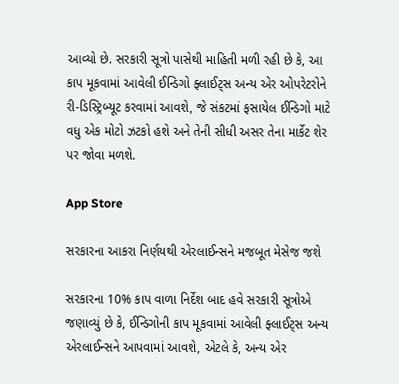આવ્યો છે. સરકારી સૂત્રો પાસેથી માહિતી મળી રહી છે કે, આ કાપ મૂકવામાં આવેલી ઈન્ડિગો ફ્લાઈટ્સ અન્ય એર ઓપરેટરોને રી-ડિસ્ટ્રિબ્યૂટ કરવામાં આવશે, જે સંકટમાં ફસાયેલ ઈન્ડિગો માટે વધુ એક મોટો ઝટકો હશે અને તેની સીધી અસર તેના માર્કેટ શેર પર જોવા મળશે.

App Store

સરકારના આકરા નિર્ણયથી એરલાઈન્સને મજબૂત મેસેજ જશે

સરકારના 10% કાપ વાળા નિર્દેશ બાદ હવે સરકારી સૂત્રોએ જણાવ્યું છે કે, ઈન્ડિગોની કાપ મૂકવામાં આવેલી ફ્લાઈટ્સ અન્ય એરલાઈન્સને આપવામાં આવશે, એટલે કે, અન્ય એર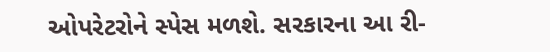ઓપરેટરોને સ્પેસ મળશે. સરકારના આ રી-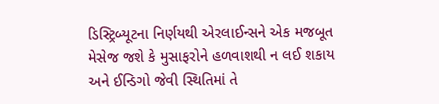ડિસ્ટ્રિબ્યૂટના નિર્ણયથી એરલાઈન્સને એક મજબૂત મેસેજ જશે કે મુસાફરોને હળવાશથી ન લઈ શકાય અને ઈન્ડિગો જેવી સ્થિતિમાં તે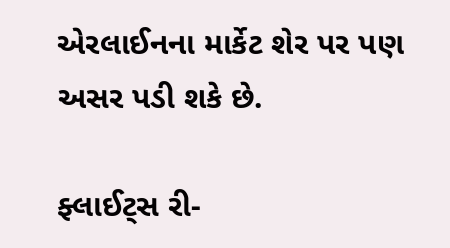એરલાઈનના માર્કેટ શેર પર પણ અસર પડી શકે છે.

ફ્લાઈટ્સ રી-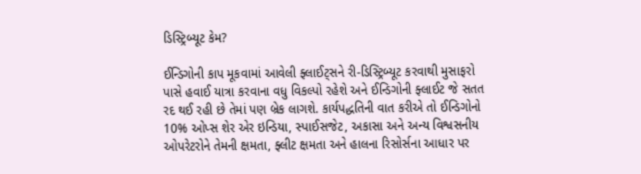ડિસ્ટ્રિબ્યૂટ કેમ?

ઈન્ડિગોની કાપ મૂકવામાં આવેલી ફ્લાઈટ્સને રી-ડિસ્ટ્રિબ્યૂટ કરવાથી મુસાફરો પાસે હવાઈ યાત્રા કરવાના વધુ વિકલ્પો રહેશે અને ઈન્ડિગોની ફ્લાઈટ જે સતત રદ થઈ રહી છે તેમાં પણ બ્રેક લાગશે. કાર્યપદ્ધતિની વાત કરીએ તો ઈન્ડિગોનો 10% ઓપ્સ શેર એર ઇન્ડિયા, સ્પાઈસજેટ, અકાસા અને અન્ય વિશ્વસનીય ઓપરેટરોને તેમની ક્ષમતા, ફ્લીટ ક્ષમતા અને હાલના રિસોર્સના આધાર પર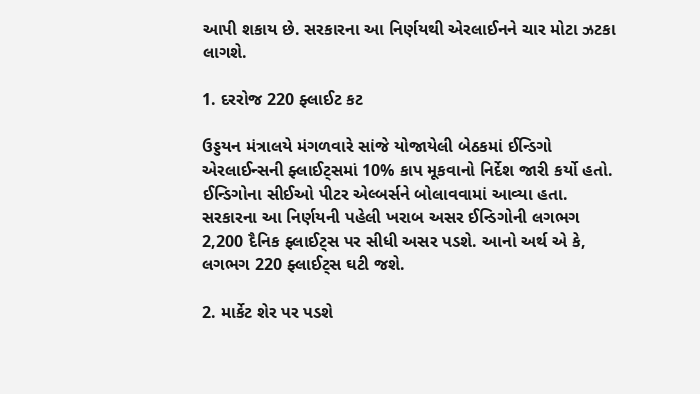આપી શકાય છે. સરકારના આ નિર્ણયથી એરલાઈનને ચાર મોટા ઝટકા લાગશે.

1. દરરોજ 220 ફ્લાઈટ કટ

ઉડ્ડયન મંત્રાલયે મંગળવારે સાંજે યોજાયેલી બેઠકમાં ઈન્ડિગો એરલાઈન્સની ફ્લાઈટ્સમાં 10% કાપ મૂકવાનો નિર્દેશ જારી કર્યો હતો. ઈન્ડિગોના સીઈઓ પીટર એલ્બર્સને બોલાવવામાં આવ્યા હતા. સરકારના આ નિર્ણયની પહેલી ખરાબ અસર ઈન્ડિગોની લગભગ 2,200 દૈનિક ફ્લાઈટ્સ પર સીધી અસર પડશે. આનો અર્થ એ કે, લગભગ 220 ફ્લાઈટ્સ ઘટી જશે.

2. માર્કેટ શેર પર પડશે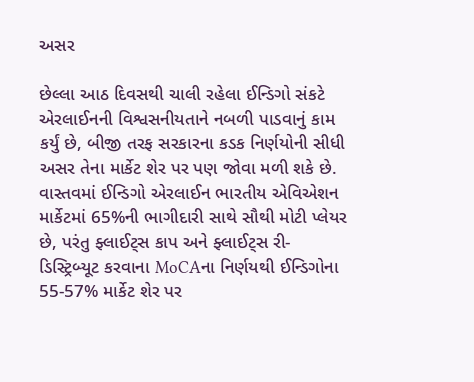અસર

છેલ્લા આઠ દિવસથી ચાલી રહેલા ઈન્ડિગો સંકટે  એરલાઈનની વિશ્વસનીયતાને નબળી પાડવાનું કામ કર્યું છે, બીજી તરફ સરકારના કડક નિર્ણયોની સીધી અસર તેના માર્કેટ શેર પર પણ જોવા મળી શકે છે. વાસ્તવમાં ઈન્ડિગો એરલાઈન ભારતીય એવિએશન માર્કેટમાં 65%ની ભાગીદારી સાથે સૌથી મોટી પ્લેયર છે, પરંતુ ફ્લાઈટ્સ કાપ અને ફ્લાઈટ્સ રી-ડિસ્ટ્રિબ્યૂટ કરવાના MoCAના નિર્ણયથી ઈન્ડિગોના 55-57% માર્કેટ શેર પર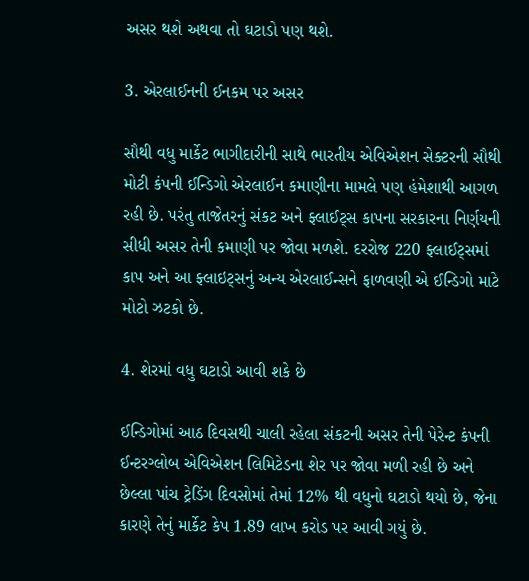અસર થશે અથવા તો ઘટાડો પણ થશે.

3. એરલાઈનની ઈનકમ પર અસર

સૌથી વધુ માર્કેટ ભાગીદારીની સાથે ભારતીય એવિએશન સેક્ટરની સૌથી મોટી કંપની ઈન્ડિગો એરલાઈન કમાણીના મામલે પણ હંમેશાથી આગળ રહી છે. પરંતુ તાજેતરનું સંકટ અને ફ્લાઈટ્સ કાપના સરકારના નિર્ણયની સીધી અસર તેની કમાણી પર જોવા મળશે. દરરોજ 220 ફ્લાઈટ્સમાં કાપ અને આ ફ્લાઇટ્સનું અન્ય એરલાઈન્સને ફાળવણી એ ઈન્ડિગો માટે મોટો ઝટકો છે.

4. શેરમાં વધુ ઘટાડો આવી શકે છે

ઈન્ડિગોમાં આઠ દિવસથી ચાલી રહેલા સંકટની અસર તેની પેરેન્ટ કંપની ઈન્ટરગ્લોબ એવિએશન લિમિટેડના શેર પર જોવા મળી રહી છે અને છેલ્લા પાંચ ટ્રેડિંગ દિવસોમાં તેમાં 12% થી વધુનો ઘટાડો થયો છે, જેના કારણે તેનું માર્કેટ કેપ 1.89 લાખ કરોડ પર આવી ગયું છે.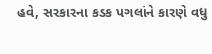હવે, સરકારના કડક પગલાંને કારણે વધુ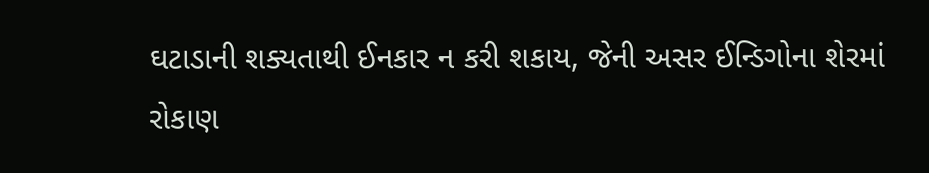ઘટાડાની શક્યતાથી ઈનકાર ન કરી શકાય, જેની અસર ઈન્ડિગોના શેરમાં રોકાણ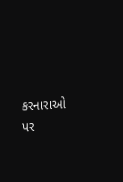કરનારાઓ પર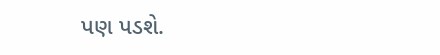પણ પડશે.